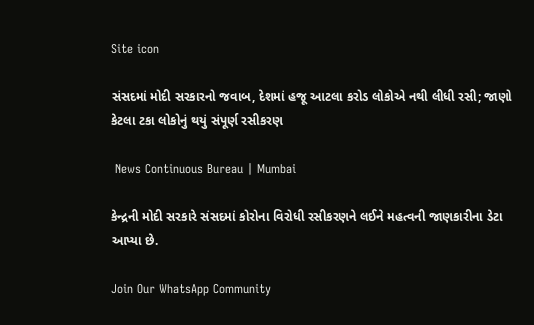Site icon

સંસદમાં મોદી સરકારનો જવાબ, દેશમાં હજૂ આટલા કરોડ લોકોએ નથી લીધી રસી; જાણો કેટલા ટકા લોકોનું થયું સંપૂર્ણ રસીકરણ

 News Continuous Bureau | Mumbai

કેન્દ્રની મોદી સરકારે સંસદમાં કોરોના વિરોધી રસીકરણને લઈને મહત્વની જાણકારીના ડેટા આપ્યા છે.

Join Our WhatsApp Community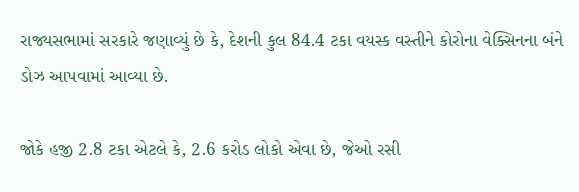રાજ્યસભામાં સરકારે જણાવ્યું છે કે, દેશની કુલ 84.4 ટકા વયસ્ક વસ્તીને કોરોના વેક્સિનના બંને ડોઝ આપવામાં આવ્યા છે.

જોકે હજી 2.8 ટકા એટલે કે, 2.6 કરોડ લોકો એવા છે, જેઓ રસી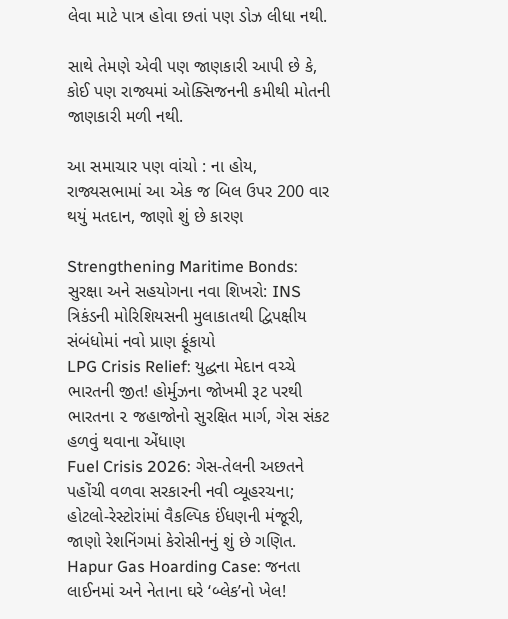લેવા માટે પાત્ર હોવા છતાં પણ ડોઝ લીધા નથી.

સાથે તેમણે એવી પણ જાણકારી આપી છે કે, કોઈ પણ રાજ્યમાં ઓક્સિજનની કમીથી મોતની જાણકારી મળી નથી.

આ સમાચાર પણ વાંચો : ના હોય, રાજ્યસભામાં આ એક જ બિલ ઉપર 200 વાર થયું મતદાન, જાણો શું છે કારણ

Strengthening Maritime Bonds: સુરક્ષા અને સહયોગના નવા શિખરો: INS ત્રિકંડની મોરિશિયસની મુલાકાતથી દ્વિપક્ષીય સંબંધોમાં નવો પ્રાણ ફૂંકાયો
LPG Crisis Relief: યુદ્ધના મેદાન વચ્ચે ભારતની જીત! હોર્મુઝના જોખમી રૂટ પરથી ભારતના ૨ જહાજોનો સુરક્ષિત માર્ગ, ગેસ સંકટ હળવું થવાના એંધાણ
Fuel Crisis 2026: ગેસ-તેલની અછતને પહોંચી વળવા સરકારની નવી વ્યૂહરચના; હોટલો-રેસ્ટોરાંમાં વૈકલ્પિક ઈંધણની મંજૂરી, જાણો રેશનિંગમાં કેરોસીનનું શું છે ગણિત.
Hapur Gas Hoarding Case: જનતા લાઈનમાં અને નેતાના ઘરે ‘બ્લેક’નો ખેલ!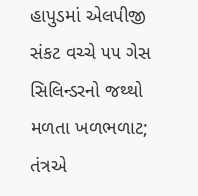હાપુડમાં એલપીજી સંકટ વચ્ચે ૫૫ ગેસ સિલિન્ડરનો જથ્થો મળતા ખળભળાટ; તંત્રએ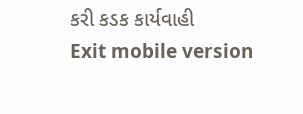કરી કડક કાર્યવાહી
Exit mobile version